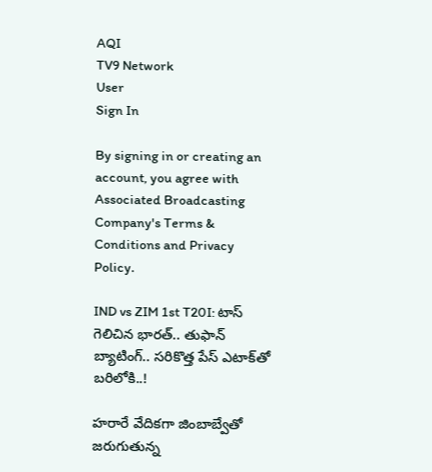AQI
TV9 Network
User
Sign In

By signing in or creating an account, you agree with Associated Broadcasting Company's Terms & Conditions and Privacy Policy.

IND vs ZIM 1st T20I: టాస్ గెలిచిన భారత్.. తుఫాన్ బ్యాటింగ్.. సరికొత్త పేస్ ఎటాక్‌తో బరిలోకి..!

హరారే వేదికగా జింబాబ్వేతో జరుగుతున్న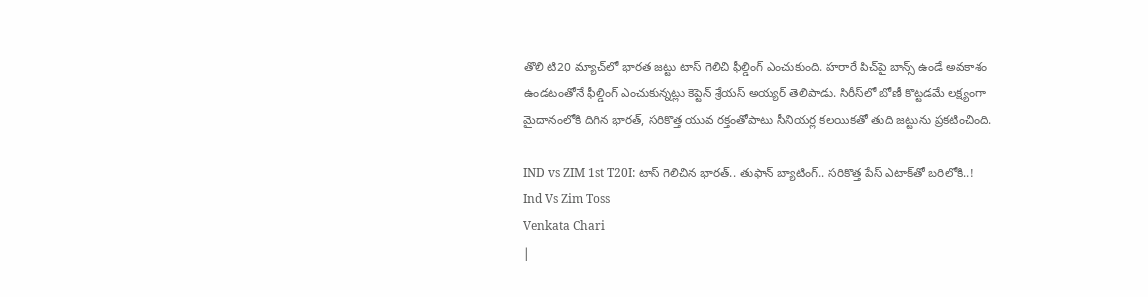తొలి టి20 మ్యాచ్‌లో భారత జట్టు టాస్ గెలిచి ఫీల్డింగ్ ఎంచుకుంది. హరారే పిచ్‌పై బాన్స్ ఉండే అవకాశం ఉండటంతోనే ఫీల్డింగ్ ఎంచుకున్నట్లు కెప్టెన్ శ్రేయస్ అయ్యర్ తెలిపాడు. సిరీస్‌లో బోణీ కొట్టడమే లక్ష్యంగా మైదానంలోకి దిగిన భారత్, సరికొత్త యువ రక్తంతోపాటు సీనియర్ల కలయికతో తుది జట్టును ప్రకటించింది.

IND vs ZIM 1st T20I: టాస్ గెలిచిన భారత్.. తుఫాన్ బ్యాటింగ్.. సరికొత్త పేస్ ఎటాక్‌తో బరిలోకి..!
Ind Vs Zim Toss
Venkata Chari
|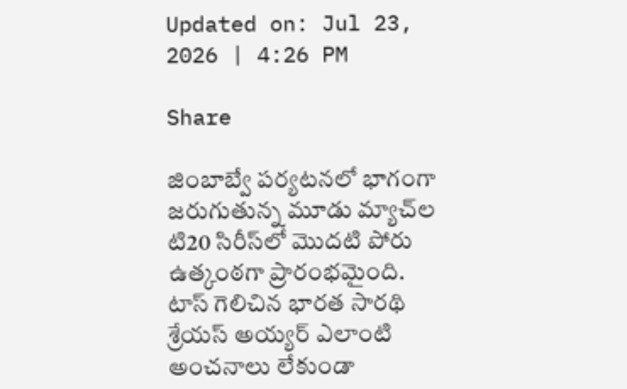Updated on: Jul 23, 2026 | 4:26 PM

Share

జింబాబ్వే పర్యటనలో భాగంగా జరుగుతున్న మూడు మ్యాచ్‌ల టి20 సిరీస్‌లో మొదటి పోరు ఉత్కంఠగా ప్రారంభమైంది. టాస్ గెలిచిన భారత సారథి శ్రేయస్ అయ్యర్ ఎలాంటి అంచనాలు లేకుండా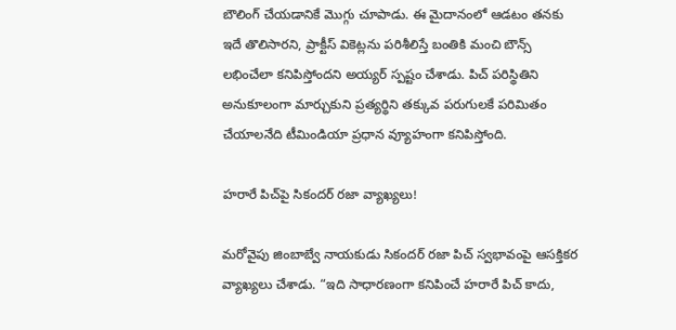బౌలింగ్ చేయడానికే మొగ్గు చూపాడు. ఈ మైదానంలో ఆడటం తనకు ఇదే తొలిసారని, ప్రాక్టీస్ వికెట్లను పరిశీలిస్తే బంతికి మంచి బౌన్స్ లభించేలా కనిపిస్తోందని అయ్యర్ స్పష్టం చేశాడు. పిచ్ పరిస్థితిని అనుకూలంగా మార్చుకుని ప్రత్యర్థిని తక్కువ పరుగులకే పరిమితం చేయాలనేది టీమిండియా ప్రధాన వ్యూహంగా కనిపిస్తోంది.

హరారే పిచ్‌పై సికందర్ రజా వ్యాఖ్యలు!

మరోవైపు జింబాబ్వే నాయకుడు సికందర్ రజా పిచ్ స్వభావంపై ఆసక్తికర వ్యాఖ్యలు చేశాడు. “ఇది సాధారణంగా కనిపించే హరారే పిచ్ కాదు,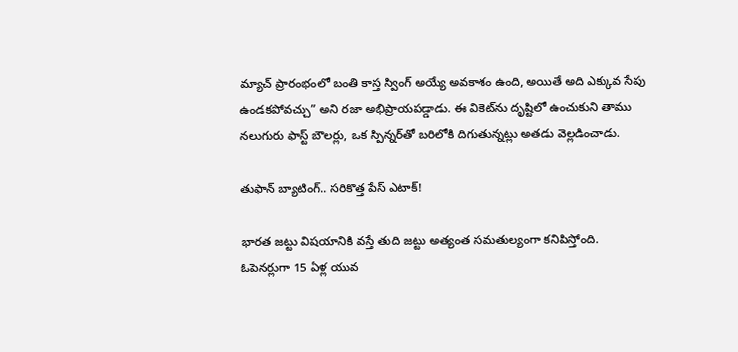మ్యాచ్ ప్రారంభంలో బంతి కాస్త స్వింగ్ అయ్యే అవకాశం ఉంది, అయితే అది ఎక్కువ సేపు ఉండకపోవచ్చు” అని రజా అభిప్రాయపడ్డాడు. ఈ వికెట్‌ను దృష్టిలో ఉంచుకుని తాము నలుగురు ఫాస్ట్ బౌలర్లు, ఒక స్పిన్నర్‌తో బరిలోకి దిగుతున్నట్లు అతడు వెల్లడించాడు.

తుఫాన్ బ్యాటింగ్.. సరికొత్త పేస్ ఎటాక్!

భారత జట్టు విషయానికి వస్తే తుది జట్టు అత్యంత సమతుల్యంగా కనిపిస్తోంది. ఓపెనర్లుగా 15 ఏళ్ల యువ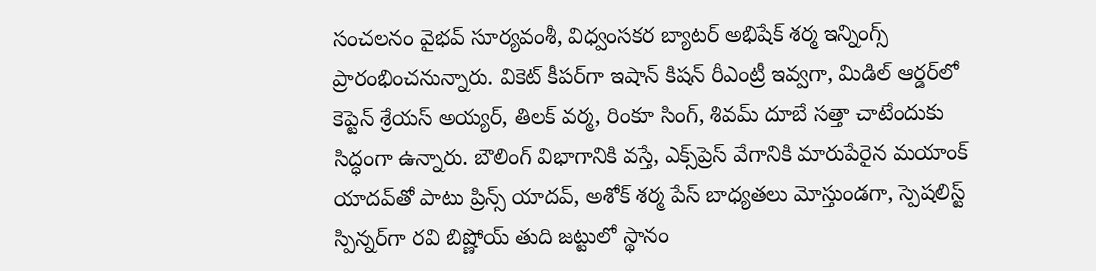సంచలనం వైభవ్ సూర్యవంశీ, విధ్వంసకర బ్యాటర్ అభిషేక్ శర్మ ఇన్నింగ్స్ ప్రారంభించనున్నారు. వికెట్ కీపర్‌గా ఇషాన్ కిషన్ రీఎంట్రీ ఇవ్వగా, మిడిల్ ఆర్డర్‌లో కెప్టెన్ శ్రేయస్ అయ్యర్, తిలక్ వర్మ, రింకూ సింగ్, శివమ్ దూబే సత్తా చాటేందుకు సిద్ధంగా ఉన్నారు. బౌలింగ్ విభాగానికి వస్తే, ఎక్స్‌ప్రెస్ వేగానికి మారుపేరైన మయాంక్ యాదవ్‌తో పాటు ప్రిన్స్ యాదవ్, అశోక్ శర్మ పేస్ బాధ్యతలు మోస్తుండగా, స్పెషలిస్ట్ స్పిన్నర్‌గా రవి బిష్ణోయ్ తుది జట్టులో స్థానం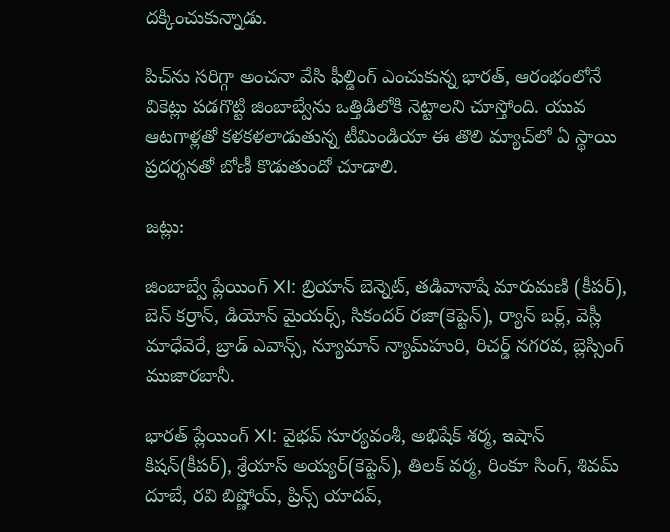దక్కించుకున్నాడు.

పిచ్‌ను సరిగ్గా అంచనా వేసి ఫీల్డింగ్ ఎంచుకున్న భారత్, ఆరంభంలోనే వికెట్లు పడగొట్టి జింబాబ్వేను ఒత్తిడిలోకి నెట్టాలని చూస్తోంది. యువ ఆటగాళ్లతో కళకళలాడుతున్న టీమిండియా ఈ తొలి మ్యాచ్‌లో ఏ స్థాయి ప్రదర్శనతో బోణీ కొడుతుందో చూడాలి.

జట్లు:

జింబాబ్వే ప్లేయింగ్ XI: బ్రియాన్ బెన్నెట్, తడివానాషే మారుమణి (కీపర్), బెన్ కర్రాన్, డియోన్ మైయర్స్, సికందర్ రజా(కెప్టెన్), ర్యాన్ బర్ల్, వెస్లీ మాధేవెరే, బ్రాడ్ ఎవాన్స్, న్యూమాన్ న్యామ్‌హురి, రిచర్డ్ నగరవ, బ్లెస్సింగ్ ముజారబానీ.

భారత్ ప్లేయింగ్ XI: వైభవ్ సూర్యవంశీ, అభిషేక్ శర్మ, ఇషాన్ కిషన్(కీపర్), శ్రేయాస్ అయ్యర్(కెప్టెన్), తిలక్ వర్మ, రింకూ సింగ్, శివమ్ దూబే, రవి బిష్ణోయ్, ప్రిన్స్ యాదవ్,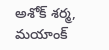అశోక్ శర్మ, మయాంక్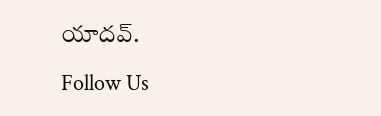యాదవ్.

Follow Us